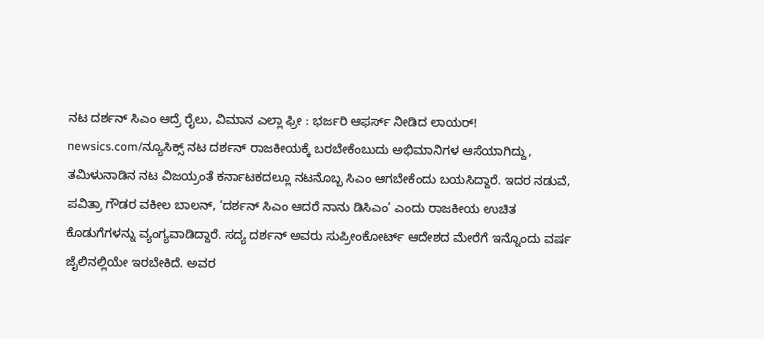ನಟ ದರ್ಶನ್ ಸಿಎಂ ಆದ್ರೆ ರೈಲು, ವಿಮಾನ ಎಲ್ಲಾ ಫ್ರೀ : ಭರ್ಜರಿ ಆಫರ್ಸ್ ನೀಡಿದ ಲಾಯರ್!
newsics.com/ನ್ಯೂಸಿಕ್ಸ್ ನಟ ದರ್ಶನ್ ರಾಜಕೀಯಕ್ಕೆ ಬರಬೇಕೆಂಬುದು ಅಭಿಮಾನಿಗಳ ಆಸೆಯಾಗಿದ್ದು, ತಮಿಳುನಾಡಿನ ನಟ ವಿಜಯ್ರಂತೆ ಕರ್ನಾಟಕದಲ್ಲೂ ನಟನೊಬ್ಬ ಸಿಎಂ ಆಗಬೇಕೆಂದು ಬಯಸಿದ್ದಾರೆ. ಇದರ ನಡುವೆ, ಪವಿತ್ರಾ ಗೌಡರ ವಕೀಲ ಬಾಲನ್, ‘ದರ್ಶನ್ ಸಿಎಂ ಆದರೆ ನಾನು ಡಿಸಿಎಂ’ ಎಂದು ರಾಜಕೀಯ ಉಚಿತ ಕೊಡುಗೆಗಳನ್ನು ವ್ಯಂಗ್ಯವಾಡಿದ್ದಾರೆ. ಸದ್ಯ ದರ್ಶನ್ ಅವರು ಸುಪ್ರೀಂಕೋರ್ಟ್ ಆದೇಶದ ಮೇರೆಗೆ ಇನ್ನೊಂದು ವರ್ಷ ಜೈಲಿನಲ್ಲಿಯೇ ಇರಬೇಕಿದೆ. ಅವರ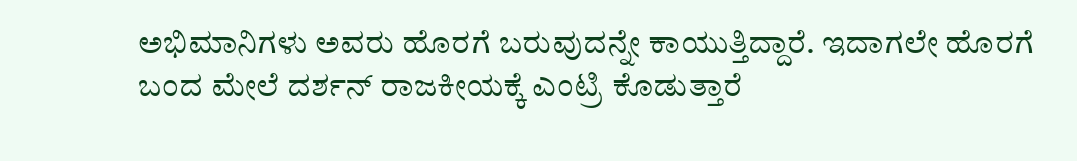ಅಭಿಮಾನಿಗಳು ಅವರು ಹೊರಗೆ ಬರುವುದನ್ನೇ ಕಾಯುತ್ತಿದ್ದಾರೆ. ಇದಾಗಲೇ ಹೊರಗೆ ಬಂದ ಮೇಲೆ ದರ್ಶನ್ ರಾಜಕೀಯಕ್ಕೆ ಎಂಟ್ರಿ ಕೊಡುತ್ತಾರೆ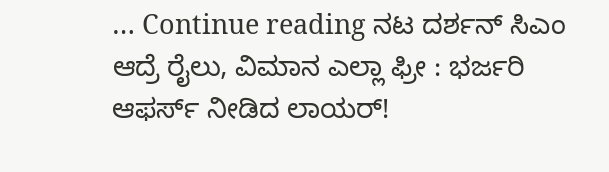… Continue reading ನಟ ದರ್ಶನ್ ಸಿಎಂ ಆದ್ರೆ ರೈಲು, ವಿಮಾನ ಎಲ್ಲಾ ಫ್ರೀ : ಭರ್ಜರಿ ಆಫರ್ಸ್ ನೀಡಿದ ಲಾಯರ್!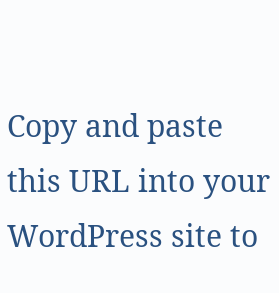Copy and paste this URL into your WordPress site to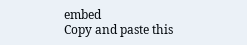embed
Copy and paste this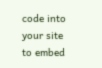code into your site to embed